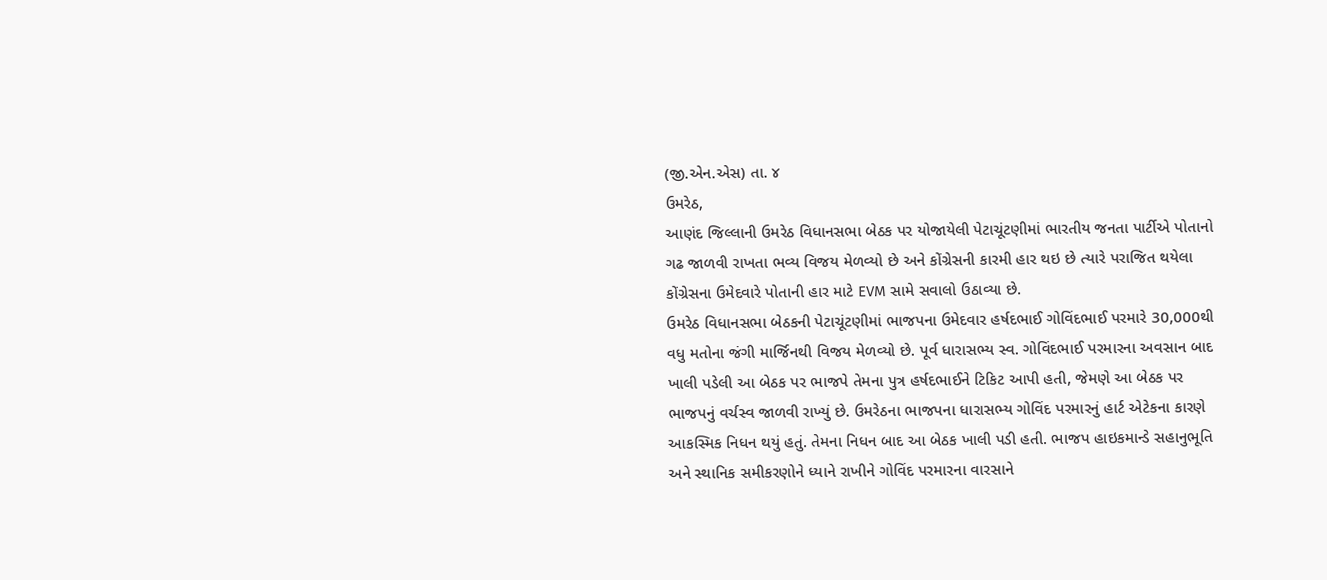(જી.એન.એસ) તા. ૪
ઉમરેઠ,
આણંદ જિલ્લાની ઉમરેઠ વિધાનસભા બેઠક પર યોજાયેલી પેટાચૂંટણીમાં ભારતીય જનતા પાર્ટીએ પોતાનો ગઢ જાળવી રાખતા ભવ્ય વિજય મેળવ્યો છે અને કોંગ્રેસની કારમી હાર થઇ છે ત્યારે પરાજિત થયેલા કોંગ્રેસના ઉમેદવારે પોતાની હાર માટે EVM સામે સવાલો ઉઠાવ્યા છે.
ઉમરેઠ વિધાનસભા બેઠકની પેટાચૂંટણીમાં ભાજપના ઉમેદવાર હર્ષદભાઈ ગોવિંદભાઈ પરમારે 30,000થી વધુ મતોના જંગી માર્જિનથી વિજય મેળવ્યો છે. પૂર્વ ધારાસભ્ય સ્વ. ગોવિંદભાઈ પરમારના અવસાન બાદ ખાલી પડેલી આ બેઠક પર ભાજપે તેમના પુત્ર હર્ષદભાઈને ટિકિટ આપી હતી, જેમણે આ બેઠક પર ભાજપનું વર્ચસ્વ જાળવી રાખ્યું છે. ઉમરેઠના ભાજપના ધારાસભ્ય ગોવિંદ પરમારનું હાર્ટ એટેકના કારણે આકસ્મિક નિધન થયું હતું. તેમના નિધન બાદ આ બેઠક ખાલી પડી હતી. ભાજપ હાઇકમાન્ડે સહાનુભૂતિ અને સ્થાનિક સમીકરણોને ધ્યાને રાખીને ગોવિંદ પરમારના વારસાને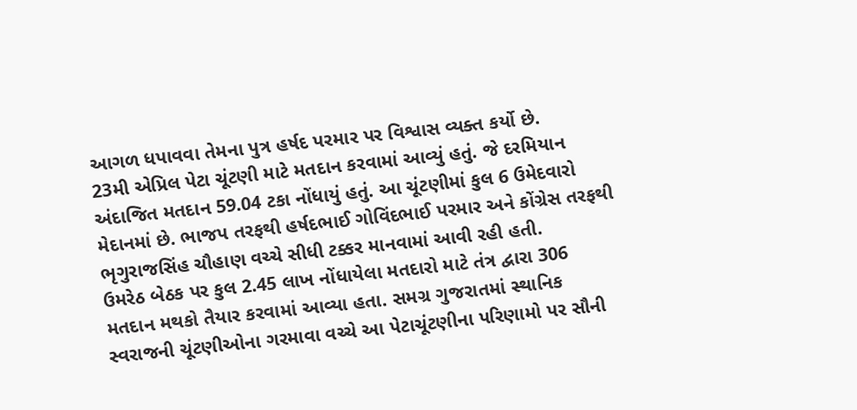આગળ ધપાવવા તેમના પુત્ર હર્ષદ પરમાર પર વિશ્વાસ વ્યક્ત કર્યો છે.
23મી એપ્રિલ પેટા ચૂંટણી માટે મતદાન કરવામાં આવ્યું હતું. જે દરમિયાન અંદાજિત મતદાન 59.04 ટકા નોંધાયું હતું. આ ચૂંટણીમાં કુલ 6 ઉમેદવારો મેદાનમાં છે. ભાજપ તરફથી હર્ષદભાઈ ગોવિંદભાઈ પરમાર અને કોંગ્રેસ તરફથી ભૃગુરાજસિંહ ચૌહાણ વચ્ચે સીધી ટક્કર માનવામાં આવી રહી હતી.
ઉમરેઠ બેઠક પર કુલ 2.45 લાખ નોંધાયેલા મતદારો માટે તંત્ર દ્વારા 306 મતદાન મથકો તૈયાર કરવામાં આવ્યા હતા. સમગ્ર ગુજરાતમાં સ્થાનિક સ્વરાજની ચૂંટણીઓના ગરમાવા વચ્ચે આ પેટાચૂંટણીના પરિણામો પર સૌની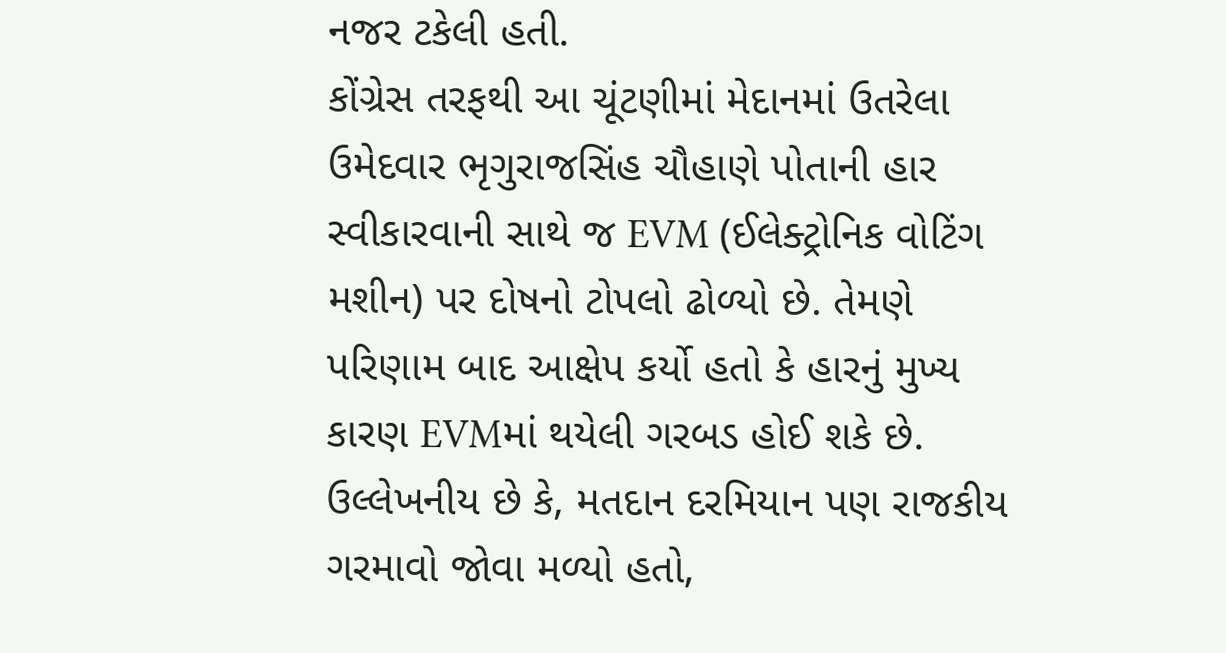નજર ટકેલી હતી.
કોંગ્રેસ તરફથી આ ચૂંટણીમાં મેદાનમાં ઉતરેલા ઉમેદવાર ભૃગુરાજસિંહ ચૌહાણે પોતાની હાર સ્વીકારવાની સાથે જ EVM (ઈલેક્ટ્રોનિક વોટિંગ મશીન) પર દોષનો ટોપલો ઢોળ્યો છે. તેમણે પરિણામ બાદ આક્ષેપ કર્યો હતો કે હારનું મુખ્ય કારણ EVMમાં થયેલી ગરબડ હોઈ શકે છે. ઉલ્લેખનીય છે કે, મતદાન દરમિયાન પણ રાજકીય ગરમાવો જોવા મળ્યો હતો,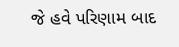જે હવે પરિણામ બાદ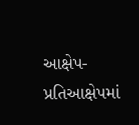આક્ષેપ-પ્રતિઆક્ષેપમાં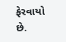ફેરવાયો છે.